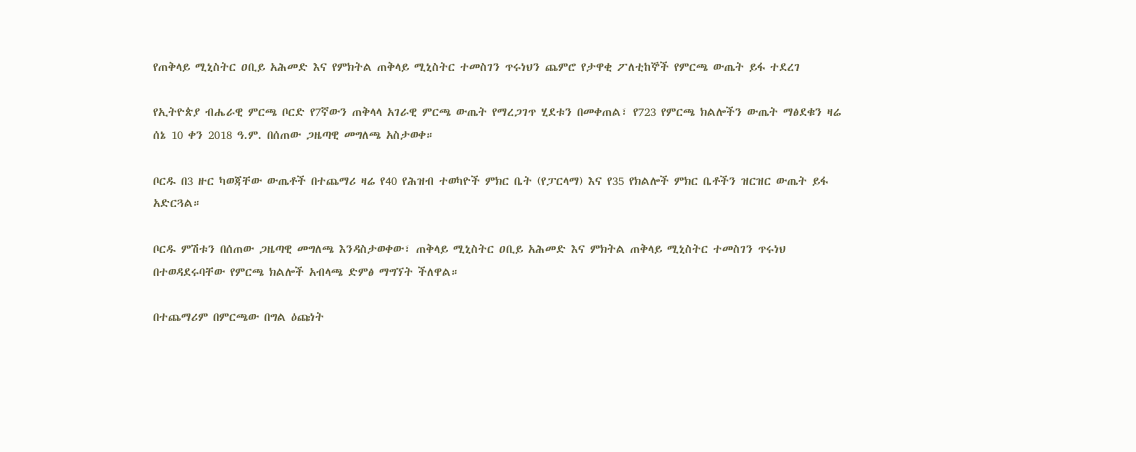የጠቅላይ ሚኒስትር ዐቢይ አሕመድ እና የምክትል ጠቅላይ ሚኒስትር ተመስገን ጥሩነህን ጨምሮ የታዋቂ ፖለቲከኞች የምርጫ ውጤት ይፋ ተደረገ

የኢትዮጵያ ብሔራዊ ምርጫ ቦርድ የ7ኛውን ጠቅላላ አገራዊ ምርጫ ውጤት የማረጋገጥ ሂደቱን በመቀጠል፣ የ723 የምርጫ ክልሎችን ውጤት ማፅደቁን ዛሬ ሰኔ 10 ቀን 2018 ዓ.ም. በሰጠው ጋዜጣዊ መግለጫ አስታወቀ።

ቦርዱ በ3 ዙር ካወጃቸው ውጤቶች በተጨማሪ ዛሬ የ40 የሕዝብ ተወካዮች ምክር ቤት (የፓርላማ) እና የ35 የክልሎች ምክር ቤቶችን ዝርዝር ውጤት ይፋ አድርጓል።

ቦርዱ ምሽቱን በሰጠው ጋዜጣዊ መግለጫ እንዳስታወቀው፣ ጠቅላይ ሚኒስትር ዐቢይ አሕመድ እና ምክትል ጠቅላይ ሚኒስትር ተመስገን ጥሩነህ በተወዳደሩባቸው የምርጫ ክልሎች አብላጫ ድምፅ ማግኘት ችለዋል።

በተጨማሪም በምርጫው በግል ዕጩነት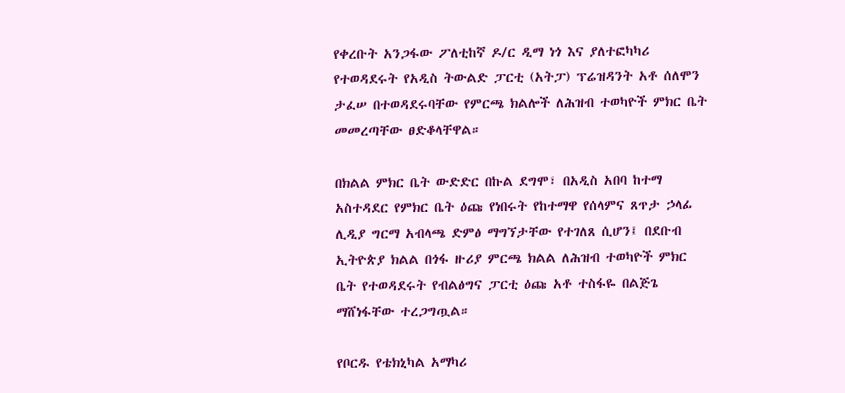የቀረቡት አንጋፋው ፖለቲከኛ ዶ/ር ዲማ ነጎ እና ያለተፎካካሪ የተወዳደሩት የአዲስ ትውልድ ፓርቲ (አትፓ) ፕሬዝዳንት አቶ ሰለሞን ታፈሠ በተወዳደሩባቸው የምርጫ ክልሎች ለሕዝብ ተወካዮች ምክር ቤት መመረጣቸው ፀድቆላቸዋል።

በክልል ምክር ቤት ውድድር በኩል ደግሞ፣ በአዲስ አበባ ከተማ አስተዳደር የምክር ቤት ዕጩ የነበሩት የከተማዋ የሰላምና ጸጥታ ኃላፊ ሊዲያ ግርማ አብላጫ ድምፅ ማግኘታቸው የተገለጸ ሲሆን፤ በደቡብ ኢትዮጵያ ክልል በጎፋ ዙሪያ ምርጫ ክልል ለሕዝብ ተወካዮች ምክር ቤት የተወዳደሩት የብልፅግና ፓርቲ ዕጩ አቶ ተስፋዬ በልጅጌ ማሸነፋቸው ተረጋግጧል።

የቦርዱ የቴክኒካል አማካሪ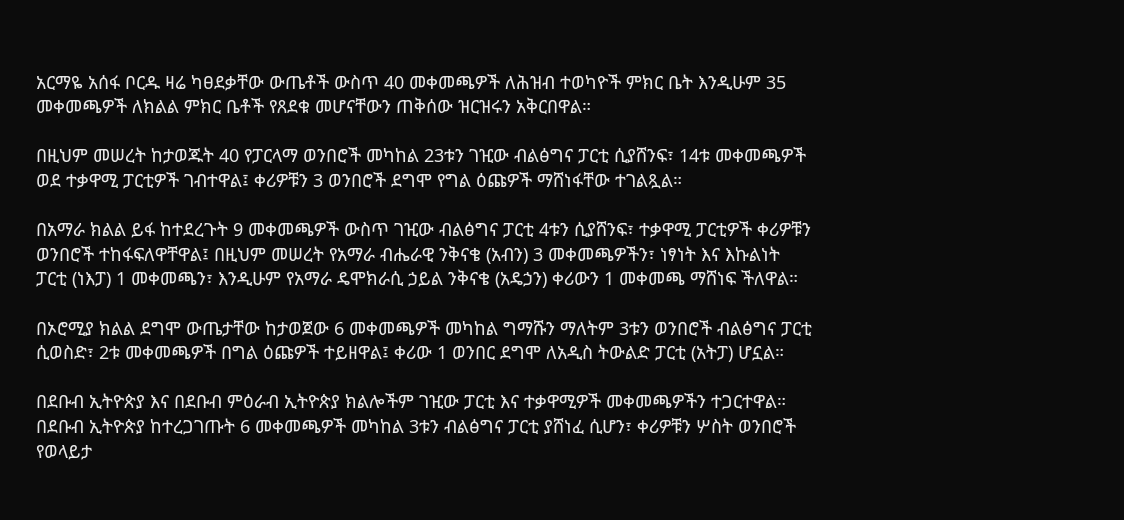አርማዬ አሰፋ ቦርዱ ዛሬ ካፀደቃቸው ውጤቶች ውስጥ 40 መቀመጫዎች ለሕዝብ ተወካዮች ምክር ቤት እንዲሁም 35 መቀመጫዎች ለክልል ምክር ቤቶች የጸደቁ መሆናቸውን ጠቅሰው ዝርዝሩን አቅርበዋል።

በዚህም መሠረት ከታወጁት 40 የፓርላማ ወንበሮች መካከል 23ቱን ገዢው ብልፅግና ፓርቲ ሲያሸንፍ፣ 14ቱ መቀመጫዎች ወደ ተቃዋሚ ፓርቲዎች ገብተዋል፤ ቀሪዎቹን 3 ወንበሮች ደግሞ የግል ዕጩዎች ማሸነፋቸው ተገልጿል።

በአማራ ክልል ይፋ ከተደረጉት 9 መቀመጫዎች ውስጥ ገዢው ብልፅግና ፓርቲ 4ቱን ሲያሸንፍ፣ ተቃዋሚ ፓርቲዎች ቀሪዎቹን ወንበሮች ተከፋፍለዋቸዋል፤ በዚህም መሠረት የአማራ ብሔራዊ ንቅናቄ (አብን) 3 መቀመጫዎችን፣ ነፃነት እና እኩልነት ፓርቲ (ነእፓ) 1 መቀመጫን፣ እንዲሁም የአማራ ዴሞክራሲ ኃይል ንቅናቄ (አዴኃን) ቀሪውን 1 መቀመጫ ማሸነፍ ችለዋል።

በኦሮሚያ ክልል ደግሞ ውጤታቸው ከታወጀው 6 መቀመጫዎች መካከል ግማሹን ማለትም 3ቱን ወንበሮች ብልፅግና ፓርቲ ሲወስድ፣ 2ቱ መቀመጫዎች በግል ዕጩዎች ተይዘዋል፤ ቀሪው 1 ወንበር ደግሞ ለአዲስ ትውልድ ፓርቲ (አትፓ) ሆኗል።

በደቡብ ኢትዮጵያ እና በደቡብ ምዕራብ ኢትዮጵያ ክልሎችም ገዢው ፓርቲ እና ተቃዋሚዎች መቀመጫዎችን ተጋርተዋል። በደቡብ ኢትዮጵያ ከተረጋገጡት 6 መቀመጫዎች መካከል 3ቱን ብልፅግና ፓርቲ ያሸነፈ ሲሆን፣ ቀሪዎቹን ሦስት ወንበሮች የወላይታ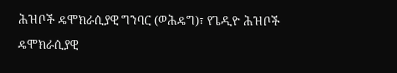ሕዝቦች ዴሞክራሲያዊ ግንባር (ወሕዴግ)፣ የጌዲዮ ሕዝቦች ዴሞክራሲያዊ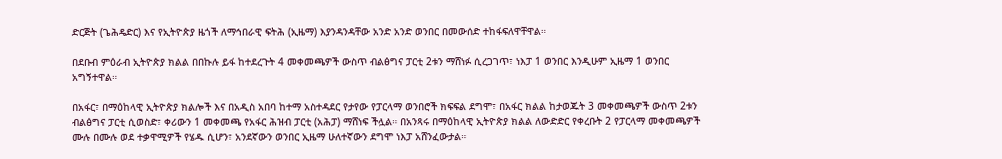ድርጅት (ጌሕዴድር) እና የኢትዮጵያ ዜጎች ለማኅበራዊ ፍትሕ (ኢዜማ) እያንዳንዳቸው አንድ አንድ ወንበር በመውሰድ ተከፋፍለዋቸዋል።

በደቡብ ምዕራብ ኢትዮጵያ ክልል በበኩሉ ይፋ ከተደረጉት 4 መቀመጫዎች ውስጥ ብልፅግና ፓርቲ 2ቱን ማሸነፉ ሲረጋገጥ፣ ነእፓ 1 ወንበር እንዲሁም ኢዜማ 1 ወንበር አግኝተዋል።

በአፋር፣ በማዕከላዊ ኢትዮጵያ ክልሎች እና በአዲስ አበባ ከተማ አስተዳደር የታየው የፓርላማ ወንበሮች ክፍፍል ደግሞ፣ በአፋር ክልል ከታወጁት 3 መቀመጫዎች ውስጥ 2ቱን ብልፅግና ፓርቲ ሲወስድ፣ ቀሪውን 1 መቀመጫ የአፋር ሕዝብ ፓርቲ (አሕፓ) ማሸነፍ ችሏል። በአንጻሩ በማዕከላዊ ኢትዮጵያ ክልል ለውድድር የቀረቡት 2 የፓርላማ መቀመጫዎች ሙሉ በሙሉ ወደ ተቃዋሚዎች የሄዱ ሲሆን፣ አንደኛውን ወንበር ኢዜማ ሁለተኛውን ደግሞ ነእፓ አሸንፈውታል።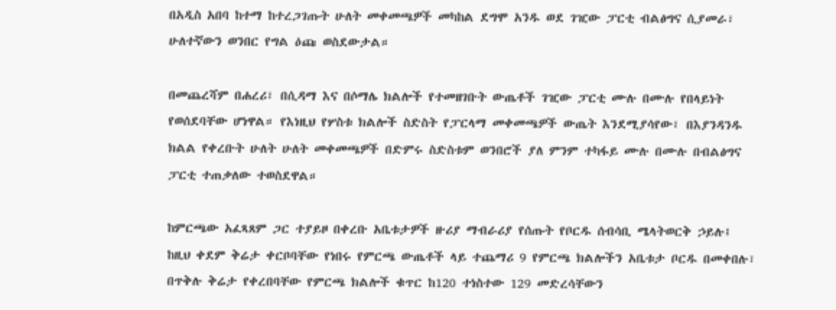በአዲስ አበባ ከተማ ከተረጋገጡት ሁለት መቀመጫዎች መካከል ደግሞ አንዱ ወደ ገዢው ፓርቲ ብልፅግና ሲያመራ፣ ሁለተኛውን ወንበር የግል ዕጩ ወስደውታል።

በመጨረሻም በሐረሪ፣ በሲዳማ እና በሶማሌ ክልሎች የተመዘገቡት ውጤቶች ገዢው ፓርቲ ሙሉ በሙሉ የበላይነት የወሰደባቸው ሆነዋል። የእነዚህ የሦስቱ ክልሎች ስድስት የፓርላማ መቀመጫዎች ውጤት እንደሚያሳየው፣ በእያንዳንዱ ክልል የቀረቡት ሁለት ሁለት መቀመጫዎች በድምሩ ስድስቱም ወንበሮች ያለ ምንም ተካፋይ ሙሉ በሙሉ በብልፅግና ፓርቲ ተጠቃለው ተወስደዋል።

ከምርጫው አፈጻጸም ጋር ተያይዞ በቀረቡ አቤቱታዎች ዙሪያ ማብራሪያ የሰጡት የቦርዱ ሰብሳቢ ሜላትወርቅ ኃይሉ፤ ከዚህ ቀደም ቅሬታ ቀርቦባቸው የነበሩ የምርጫ ውጤቶች ላይ ተጨማሪ 9 የምርጫ ክልሎችን አቤቱታ ቦርዱ በመቀበሉ፣ በጥቅሉ ቅሬታ የቀረበባቸው የምርጫ ክልሎች ቁጥር ከ120 ተነስተው 129 መድረሳቸውን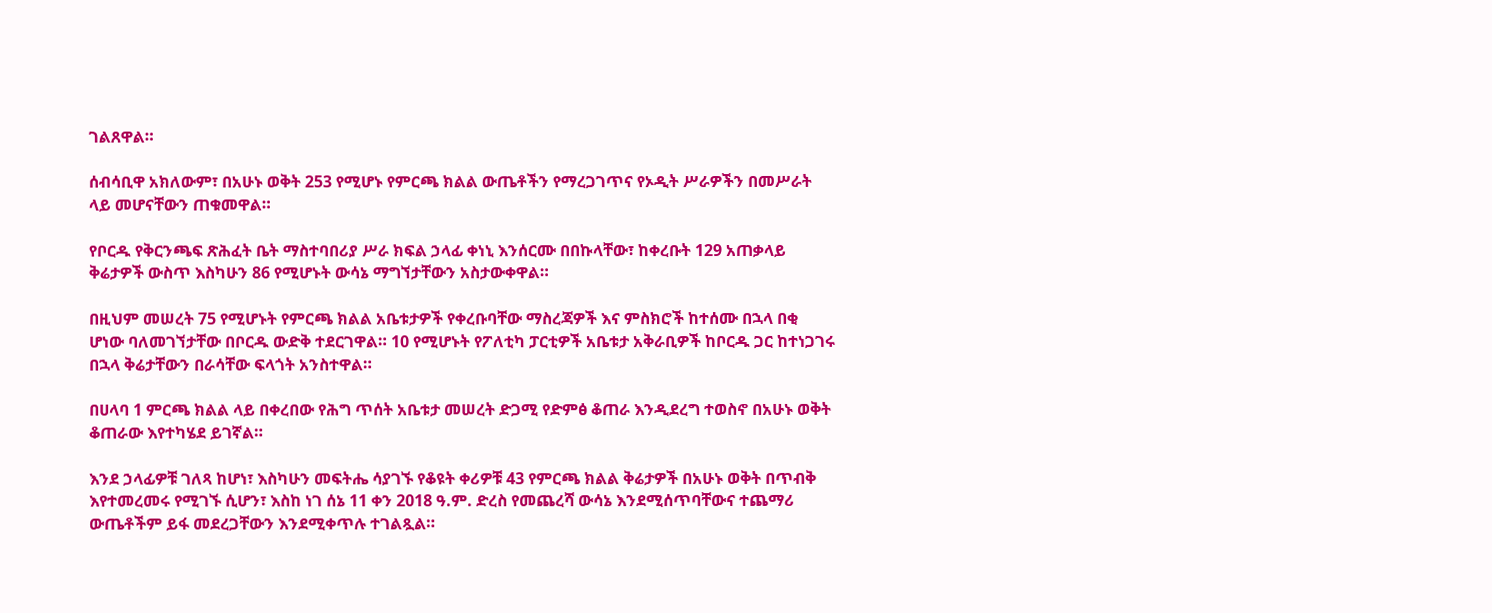ገልጸዋል።

ሰብሳቢዋ አክለውም፣ በአሁኑ ወቅት 253 የሚሆኑ የምርጫ ክልል ውጤቶችን የማረጋገጥና የኦዲት ሥራዎችን በመሥራት ላይ መሆናቸውን ጠቁመዋል።

የቦርዱ የቅርንጫፍ ጽሕፈት ቤት ማስተባበሪያ ሥራ ክፍል ኃላፊ ቀነኒ እንሰርሙ በበኩላቸው፣ ከቀረቡት 129 አጠቃላይ ቅሬታዎች ውስጥ እስካሁን 86 የሚሆኑት ውሳኔ ማግኘታቸውን አስታውቀዋል።

በዚህም መሠረት 75 የሚሆኑት የምርጫ ክልል አቤቱታዎች የቀረቡባቸው ማስረጃዎች እና ምስክሮች ከተሰሙ በኋላ በቂ ሆነው ባለመገኘታቸው በቦርዱ ውድቅ ተደርገዋል። 10 የሚሆኑት የፖለቲካ ፓርቲዎች አቤቱታ አቅራቢዎች ከቦርዱ ጋር ከተነጋገሩ በኋላ ቅሬታቸውን በራሳቸው ፍላጎት አንስተዋል።

በሀላባ 1 ምርጫ ክልል ላይ በቀረበው የሕግ ጥሰት አቤቱታ መሠረት ድጋሚ የድምፅ ቆጠራ እንዲደረግ ተወስኖ በአሁኑ ወቅት ቆጠራው እየተካሄደ ይገኛል።

እንደ ኃላፊዎቹ ገለጻ ከሆነ፣ እስካሁን መፍትሔ ሳያገኙ የቆዩት ቀሪዎቹ 43 የምርጫ ክልል ቅሬታዎች በአሁኑ ወቅት በጥብቅ እየተመረመሩ የሚገኙ ሲሆን፣ እስከ ነገ ሰኔ 11 ቀን 2018 ዓ.ም. ድረስ የመጨረሻ ውሳኔ እንደሚሰጥባቸውና ተጨማሪ ውጤቶችም ይፋ መደረጋቸውን እንደሚቀጥሉ ተገልጿል።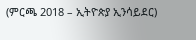(ምርጫ 2018 – ኢትዮጵያ ኢንሳይደር)